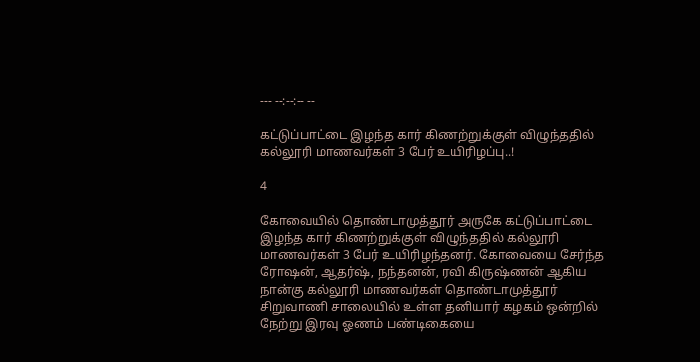--- --:--:-- --

கட்டுப்பாட்டை இழந்த கார் கிணற்றுக்குள் விழுந்ததில் கல்லூரி மாணவர்கள் 3 பேர் உயிரிழப்பு..!

4

கோவையில் தொண்டாமுத்தூர் அருகே கட்டுப்பாட்டை இழந்த கார் கிணற்றுக்குள் விழுந்ததில் கல்லூரி மாணவர்கள் 3 பேர் உயிரிழந்தனர். கோவையை சேர்ந்த ரோஷன், ஆதர்ஷ், நந்தனன், ரவி கிருஷ்ணன் ஆகிய நான்கு கல்லூரி மாணவர்கள் தொண்டாமுத்தூர் சிறுவாணி சாலையில் உள்ள தனியார் கழகம் ஒன்றில் நேற்று இரவு ஓணம் பண்டிகையை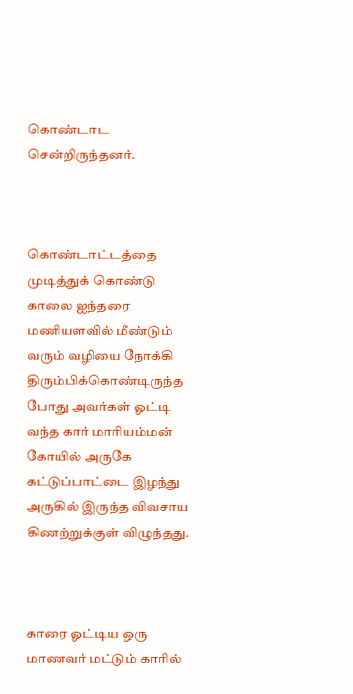கொண்டாட சென்றிருந்தனர்.



கொண்டாட்டத்தை முடித்துக் கொண்டு காலை ஐந்தரை மணியளவில் மீண்டும் வரும் வழியை நோக்கி திரும்பிக்கொண்டிருந்த போது அவர்கள் ஓட்டி வந்த கார் மாரியம்மன் கோயில் அருகே கட்டுப்பாட்டை இழந்து அருகில் இருந்த விவசாய கிணற்றுக்குள் விழுந்தது.



காரை ஓட்டிய ஒரு மாணவர் மட்டும் காரில்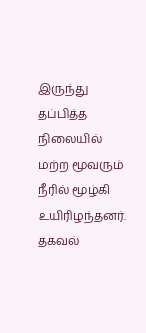இருந்து தப்பித்த நிலையில் மற்ற மூவரும் நீரில் மூழ்கி உயிரிழந்தனர். தகவல்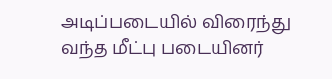அடிப்படையில் விரைந்து வந்த மீட்பு படையினர்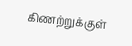கிணற்றுக்குள்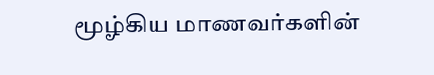மூழ்கிய மாணவர்களின்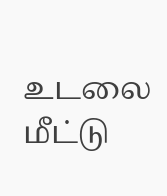உடலை மீட்டு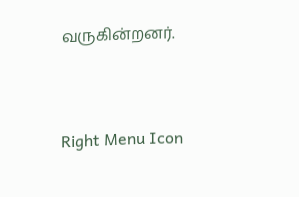வருகின்றனர்.



Right Menu Icon